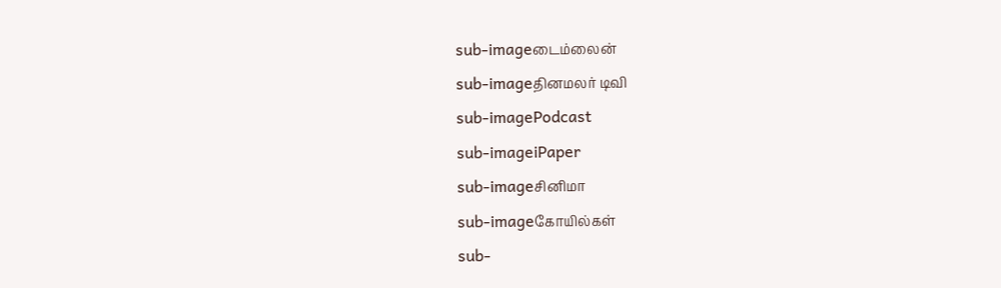sub-imageடைம்லைன்
sub-imageதினமலர் டிவி
sub-imagePodcast
sub-imageiPaper
sub-imageசினிமா
sub-imageகோயில்கள்
sub-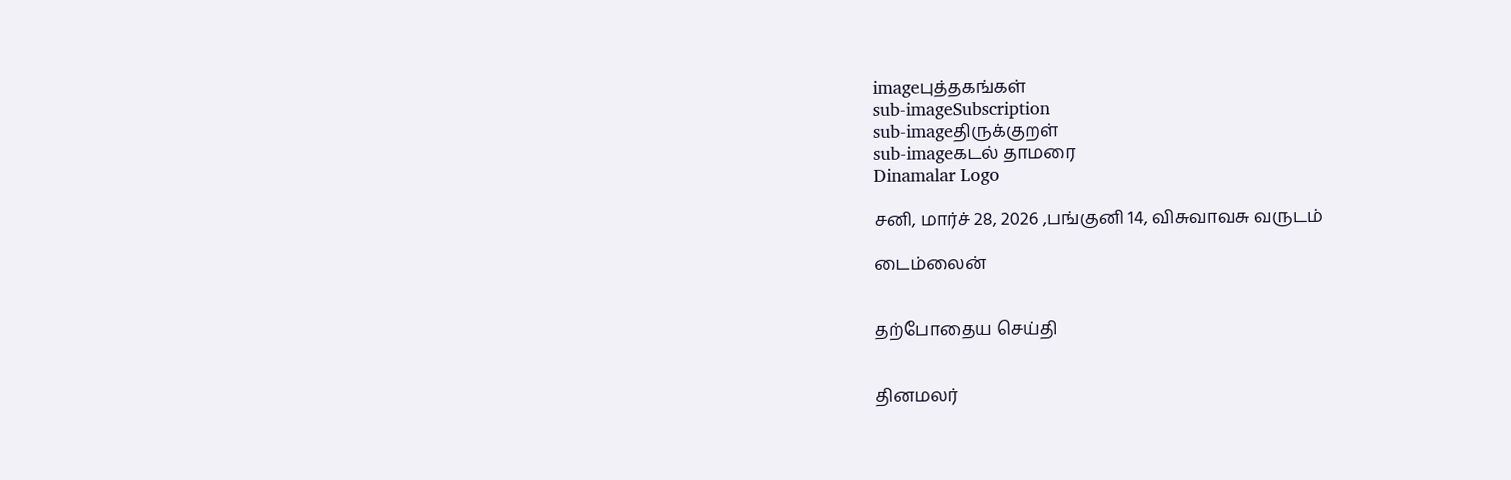imageபுத்தகங்கள்
sub-imageSubscription
sub-imageதிருக்குறள்
sub-imageகடல் தாமரை
Dinamalar Logo

சனி, மார்ச் 28, 2026 ,பங்குனி 14, விசுவாவசு வருடம்

டைம்லைன்


தற்போதைய செய்தி


தினமலர்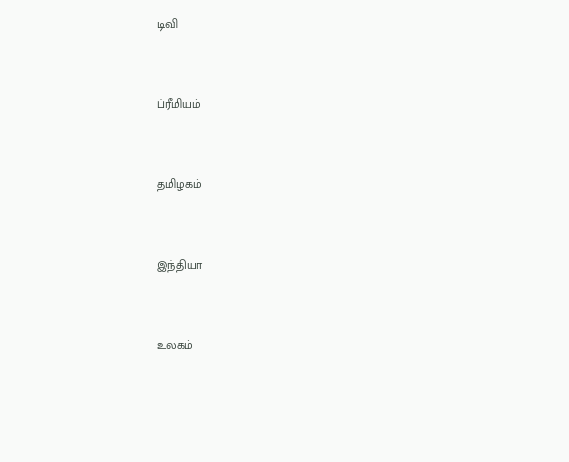டிவி


ப்ரீமியம்


தமிழகம்


இந்தியா


உலகம்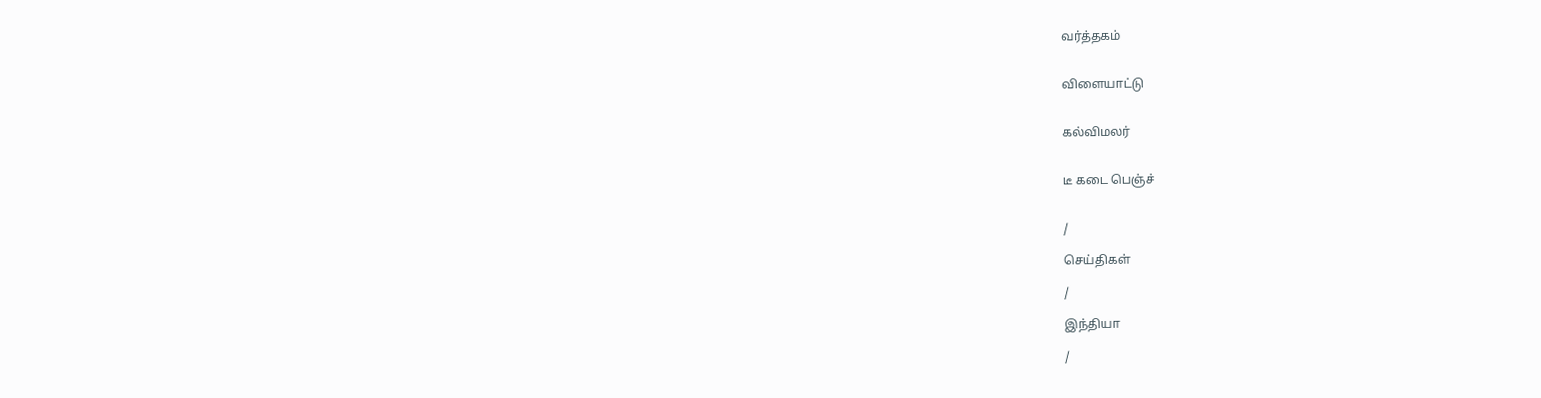வர்த்தகம்


விளையாட்டு


கல்விமலர்


டீ கடை பெஞ்ச்


/

செய்திகள்

/

இந்தியா

/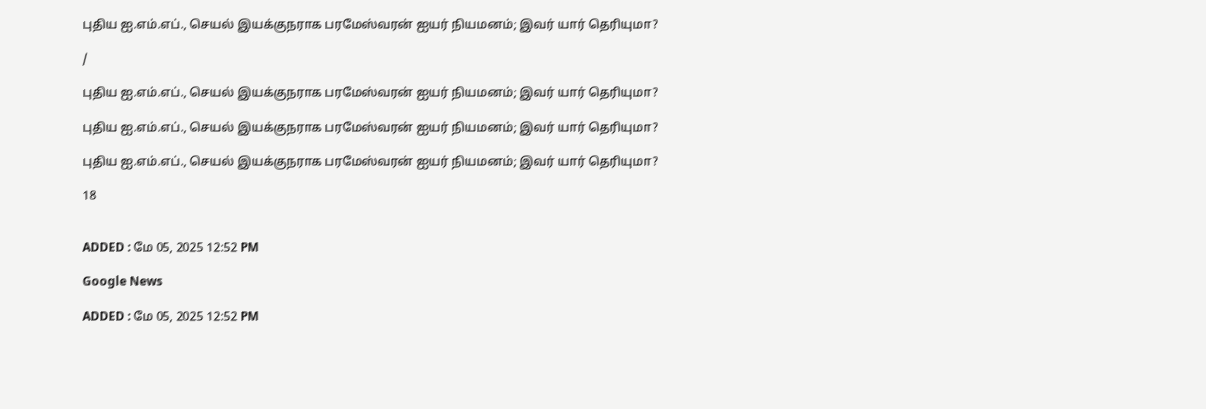புதிய ஐ.எம்.எப்., செயல் இயக்குநராக பரமேஸ்வரன் ஐயர் நியமனம்; இவர் யார் தெரியுமா?

/

புதிய ஐ.எம்.எப்., செயல் இயக்குநராக பரமேஸ்வரன் ஐயர் நியமனம்; இவர் யார் தெரியுமா?

புதிய ஐ.எம்.எப்., செயல் இயக்குநராக பரமேஸ்வரன் ஐயர் நியமனம்; இவர் யார் தெரியுமா?

புதிய ஐ.எம்.எப்., செயல் இயக்குநராக பரமேஸ்வரன் ஐயர் நியமனம்; இவர் யார் தெரியுமா?

18


ADDED : மே 05, 2025 12:52 PM

Google News

ADDED : மே 05, 2025 12:52 PM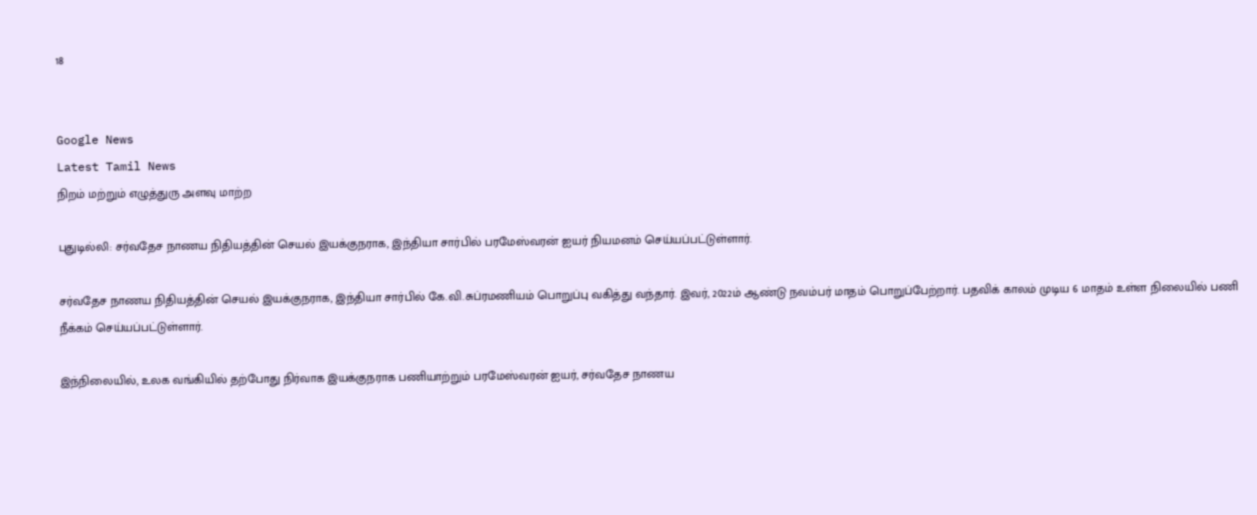18


Google News
Latest Tamil News
நிறம் மற்றும் எழுத்துரு அளவு மாற்ற

புதுடில்லி: சர்வதேச நாணய நிதியத்தின் செயல் இயக்குநராக, இந்தியா சார்பில் பரமேஸ்வரன் ஐயர் நியமனம் செய்யப்பட்டுள்ளார்.

சர்வதேச நாணய நிதியத்தின் செயல் இயக்குநராக, இந்தியா சார்பில் கே.வி.சுப்ரமணியம் பொறுப்பு வகித்து வந்தார். இவர், 2022ம் ஆண்டு நவம்பர் மாதம் பொறுப்பேற்றார். பதவிக் காலம் முடிய 6 மாதம் உள்ள நிலையில் பணி நீக்கம் செய்யப்பட்டுள்ளார்.

இந்நிலையில், உலக வங்கியில் தற்போது நிர்வாக இயக்குநராக பணியாற்றும் பரமேஸ்வரன் ஐயர், சர்வதேச நாணய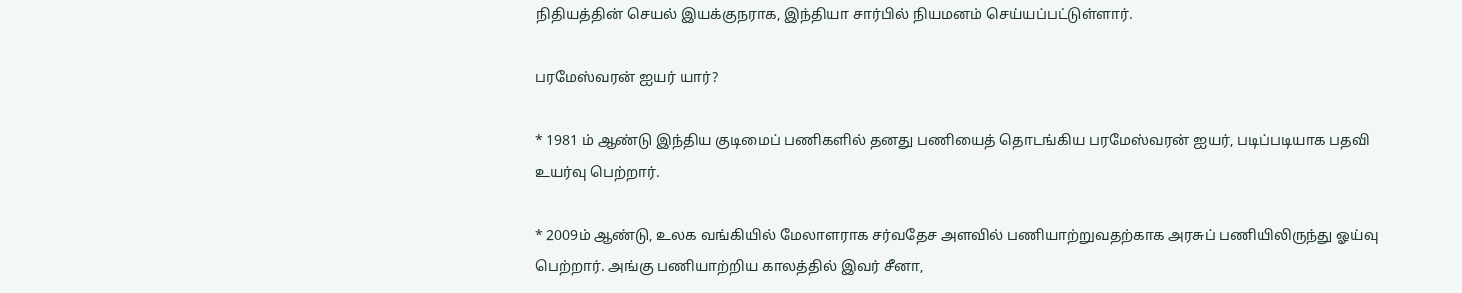நிதியத்தின் செயல் இயக்குநராக, இந்தியா சார்பில் நியமனம் செய்யப்பட்டுள்ளார்.

பரமேஸ்வரன் ஐயர் யார்?

* 1981 ம் ஆண்டு இந்திய குடிமைப் பணிகளில் தனது பணியைத் தொடங்கிய பரமேஸ்வரன் ஐயர், படிப்படியாக பதவி உயர்வு பெற்றார்.

* 2009ம் ஆண்டு, உலக வங்கியில் மேலாளராக சர்வதேச அளவில் பணியாற்றுவதற்காக அரசுப் பணியிலிருந்து ஓய்வு பெற்றார். அங்கு பணியாற்றிய காலத்தில் இவர் சீனா,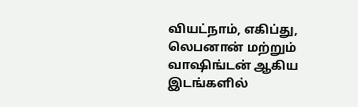வியட்நாம், எகிப்து, லெபனான் மற்றும் வாஷிங்டன் ஆகிய இடங்களில்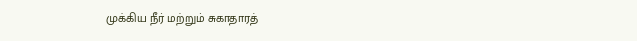முக்கிய நீர் மற்றும் சுகாதாரத்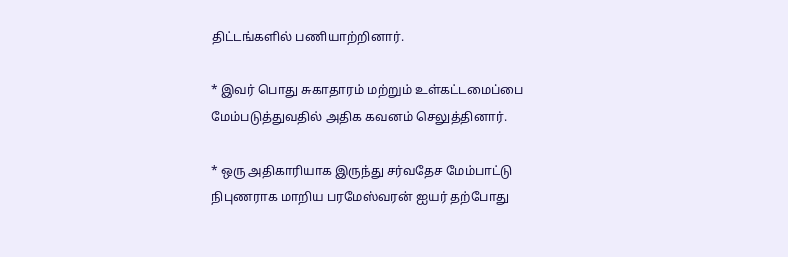திட்டங்களில் பணியாற்றினார்.

* இவர் பொது சுகாதாரம் மற்றும் உள்கட்டமைப்பை மேம்படுத்துவதில் அதிக கவனம் செலுத்தினார்.

* ஒரு அதிகாரியாக இருந்து சர்வதேச மேம்பாட்டு நிபுணராக மாறிய பரமேஸ்வரன் ஐயர் தற்போது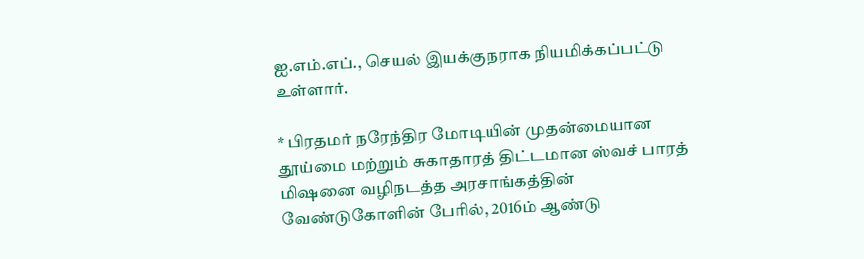ஐ.எம்.எப்., செயல் இயக்குநராக நியமிக்கப்பட்டு உள்ளார்.

* பிரதமர் நரேந்திர மோடியின் முதன்மையான தூய்மை மற்றும் சுகாதாரத் திட்டமான ஸ்வச் பாரத் மிஷனை வழிநடத்த அரசாங்கத்தின் வேண்டுகோளின் பேரில், 2016ம் ஆண்டு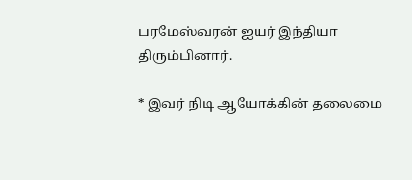பரமேஸ்வரன் ஐயர் இந்தியா திரும்பினார்.

* இவர் நிடி ஆயோக்கின் தலைமை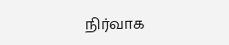நிர்வாக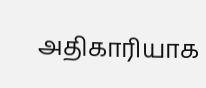அதிகாரியாக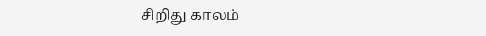சிறிது காலம்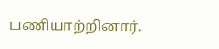பணியாற்றினார்.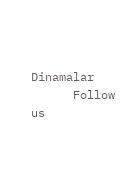Dinamalar
      Follow us